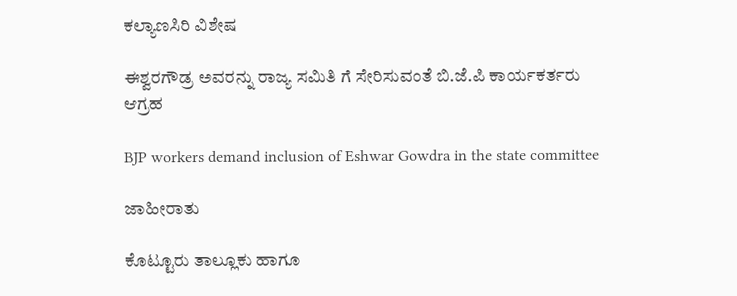ಕಲ್ಯಾಣಸಿರಿ ವಿಶೇಷ

ಈಶ್ವರಗೌಡ್ರ ಅವರನ್ನು ರಾಜ್ಯ ಸಮಿತಿ ಗೆ ಸೇರಿಸುವಂತೆ ಬಿ.ಜೆ.ಪಿ ಕಾರ್ಯಕರ್ತರು ಆಗ್ರಹ

BJP workers demand inclusion of Eshwar Gowdra in the state committee

ಜಾಹೀರಾತು

ಕೊಟ್ಟೂರು ತಾಲ್ಲೂಕು ಹಾಗೂ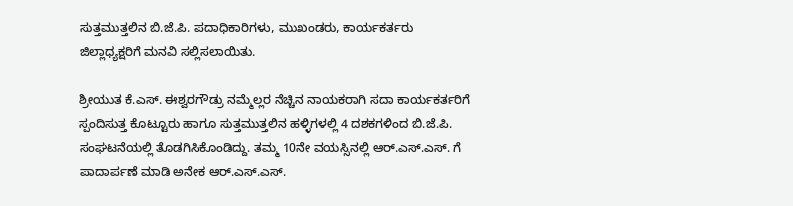ಸುತ್ತಮುತ್ತಲಿನ ಬಿ.ಜೆ.ಪಿ. ಪದಾಧಿಕಾರಿಗಳು, ಮುಖಂಡರು, ಕಾರ್ಯಕರ್ತರು ಜಿಲ್ಲಾಧ್ಯಕ್ಷರಿಗೆ ಮನವಿ ಸಲ್ಲಿಸಲಾಯಿತು.

ಶ್ರೀಯುತ ಕೆ.ಎಸ್. ಈಶ್ವರಗೌಡ್ರು ನಮ್ಮೆಲ್ಲರ ನೆಚ್ಚಿನ ನಾಯಕರಾಗಿ ಸದಾ ಕಾರ್ಯಕರ್ತರಿಗೆ ಸ್ಪಂದಿಸುತ್ತ ಕೊಟ್ಟೂರು ಹಾಗೂ ಸುತ್ತಮುತ್ತಲಿನ ಹಳ್ಳಿಗಳಲ್ಲಿ 4 ದಶಕಗಳಿಂದ ಬಿ.ಜೆ.ಪಿ. ಸಂಘಟನೆಯಲ್ಲಿ ತೊಡಗಿಸಿಕೊಂಡಿದ್ದು. ತಮ್ಮ 10ನೇ ವಯಸ್ಸಿನಲ್ಲಿ ಆರ್.ಎಸ್.ಎಸ್. ಗೆ ಪಾದಾರ್ಪಣೆ ಮಾಡಿ ಅನೇಕ ಆರ್.ಎಸ್.ಎಸ್.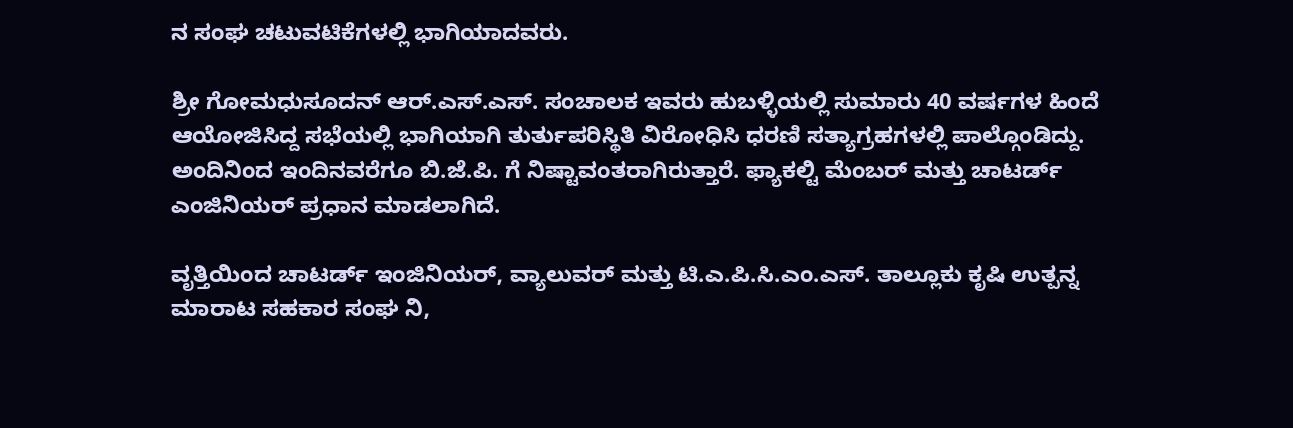ನ ಸಂಘ ಚಟುವಟಿಕೆಗಳಲ್ಲಿ ಭಾಗಿಯಾದವರು.

ಶ್ರೀ ಗೋಮಧುಸೂದನ್ ಆರ್.ಎಸ್.ಎಸ್. ಸಂಚಾಲಕ ಇವರು ಹುಬಳ್ಳಿಯಲ್ಲಿ ಸುಮಾರು 40 ವರ್ಷಗಳ ಹಿಂದೆ ಆಯೋಜಿಸಿದ್ದ ಸಭೆಯಲ್ಲಿ ಭಾಗಿಯಾಗಿ ತುರ್ತುಪರಿಸ್ಥಿತಿ ವಿರೋಧಿಸಿ ಧರಣಿ ಸತ್ಯಾಗ್ರಹಗಳಲ್ಲಿ ಪಾಲ್ಗೊಂಡಿದ್ದು. ಅಂದಿನಿಂದ ಇಂದಿನವರೆಗೂ ಬಿ.ಜೆ.ಪಿ. ಗೆ ನಿಷ್ಟಾವಂತರಾಗಿರುತ್ತಾರೆ. ಫ್ಯಾಕಲ್ಟಿ ಮೆಂಬರ್ ಮತ್ತು ಚಾಟರ್ಡ್ ಎಂಜಿನಿಯರ್ ಪ್ರಧಾನ ಮಾಡಲಾಗಿದೆ.

ವೃತ್ತಿಯಿಂದ ಚಾಟರ್ಡ್ ಇಂಜಿನಿಯರ್, ವ್ಯಾಲುವರ್ ಮತ್ತು ಟಿ.ಎ.ಪಿ.ಸಿ.ಎಂ.ಎಸ್. ತಾಲ್ಲೂಕು ಕೃಷಿ ಉತ್ಪನ್ನ ಮಾರಾಟ ಸಹಕಾರ ಸಂಘ ನಿ,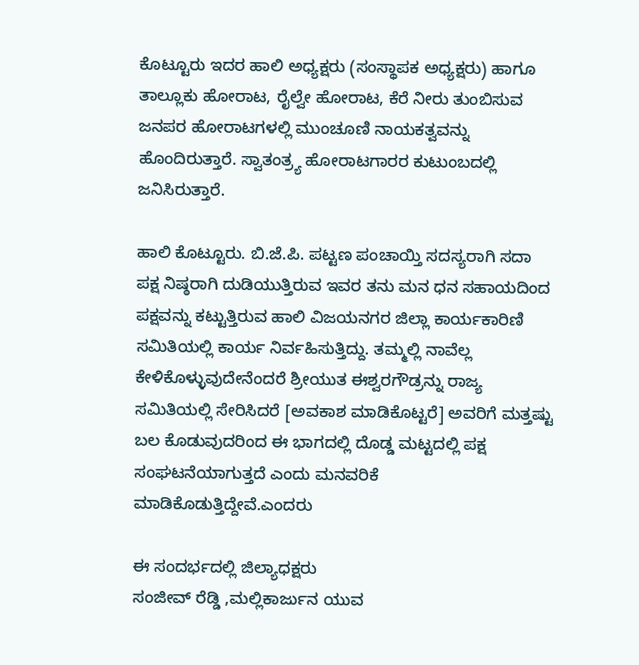ಕೊಟ್ಟೂರು ಇದರ ಹಾಲಿ ಅಧ್ಯಕ್ಷರು (ಸಂಸ್ಥಾಪಕ ಅಧ್ಯಕ್ಷರು) ಹಾಗೂ ತಾಲ್ಲೂಕು ಹೋರಾಟ, ರೈಲ್ವೇ ಹೋರಾಟ, ಕೆರೆ ನೀರು ತುಂಬಿಸುವ ಜನಪರ ಹೋರಾಟಗಳಲ್ಲಿ ಮುಂಚೂಣಿ ನಾಯಕತ್ವವನ್ನು ಹೊಂದಿರುತ್ತಾರೆ. ಸ್ವಾತಂತ್ರ್ಯ ಹೋರಾಟಗಾರರ ಕುಟುಂಬದಲ್ಲಿ ಜನಿಸಿರುತ್ತಾರೆ.

ಹಾಲಿ ಕೊಟ್ಟೂರು. ಬಿ.ಜೆ.ಪಿ. ಪಟ್ಟಣ ಪಂಚಾಯ್ತಿ ಸದಸ್ಯರಾಗಿ ಸದಾ ಪಕ್ಷ ನಿಷ್ಠರಾಗಿ ದುಡಿಯುತ್ತಿರುವ ಇವರ ತನು ಮನ ಧನ ಸಹಾಯದಿಂದ ಪಕ್ಷವನ್ನು ಕಟ್ಟುತ್ತಿರುವ ಹಾಲಿ ವಿಜಯನಗರ ಜಿಲ್ಲಾ ಕಾರ್ಯಕಾರಿಣಿ ಸಮಿತಿಯಲ್ಲಿ ಕಾರ್ಯ ನಿರ್ವಹಿಸುತ್ತಿದ್ದು. ತಮ್ಮಲ್ಲಿ ನಾವೆಲ್ಲ ಕೇಳಿಕೊಳ್ಳುವುದೇನೆಂದರೆ ಶ್ರೀಯುತ ಈಶ್ವರಗೌಡ್ರನ್ನು ರಾಜ್ಯ ಸಮಿತಿಯಲ್ಲಿ ಸೇರಿಸಿದರೆ [ಅವಕಾಶ ಮಾಡಿಕೊಟ್ಟರೆ] ಅವರಿಗೆ ಮತ್ತಷ್ಟು ಬಲ ಕೊಡುವುದರಿಂದ ಈ ಭಾಗದಲ್ಲಿ ದೊಡ್ಡ ಮಟ್ಟದಲ್ಲಿ ಪಕ್ಷ ಸಂಘಟನೆಯಾಗುತ್ತದೆ ಎಂದು ಮನವರಿಕೆ ಮಾಡಿಕೊಡುತ್ತಿದ್ದೇವೆ.ಎಂದರು

ಈ ಸಂದರ್ಭದಲ್ಲಿ ಜಿಲ್ಯಾಧಕ್ಷರು
ಸಂಜೀವ್ ರೆಡ್ಡಿ ,ಮಲ್ಲಿಕಾರ್ಜುನ ಯುವ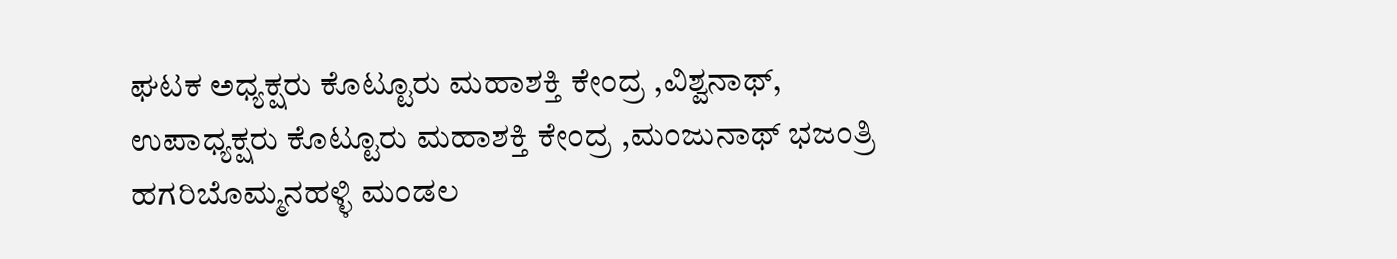ಘಟಕ ಅಧ್ಯಕ್ಷರು ಕೊಟ್ಟೂರು ಮಹಾಶಕ್ತಿ ಕೇಂದ್ರ ,ವಿಶ್ವನಾಥ್, ಉಪಾಧ್ಯಕ್ಷರು ಕೊಟ್ಟೂರು ಮಹಾಶಕ್ತಿ ಕೇಂದ್ರ ,ಮಂಜುನಾಥ್ ಭಜಂತ್ರಿ ಹಗರಿಬೊಮ್ಮನಹಳ್ಳಿ ಮಂಡಲ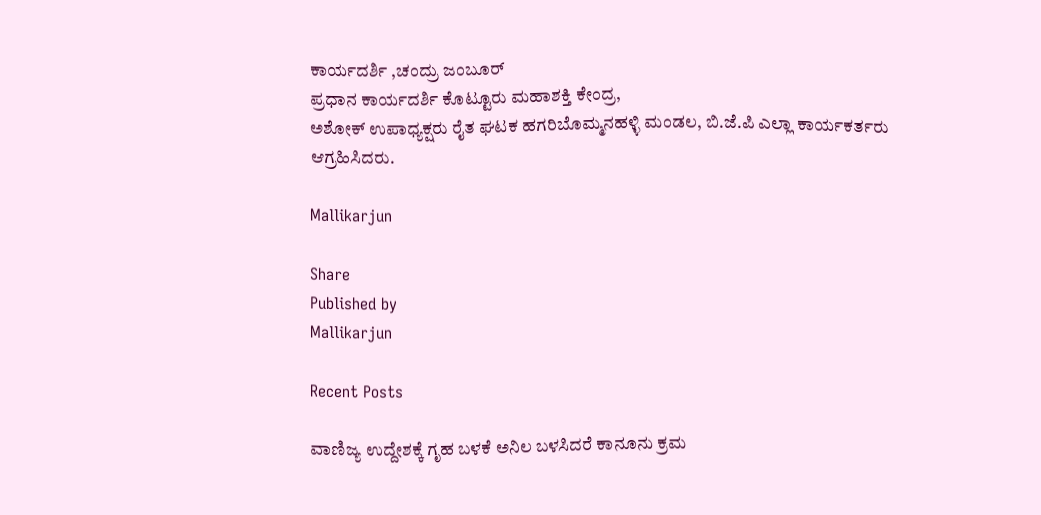ಕಾರ್ಯದರ್ಶಿ ,ಚಂದ್ರು ಜಂಬೂರ್
ಪ್ರಧಾನ ಕಾರ್ಯದರ್ಶಿ ಕೊಟ್ಟೂರು ಮಹಾಶಕ್ತಿ ಕೇಂದ್ರ,
ಅಶೋಕ್ ಉಪಾಧ್ಯಕ್ಷರು ರೈತ ಘಟಕ ಹಗರಿಬೊಮ್ಮನಹಳ್ಳಿ ಮಂಡಲ, ಬಿ.ಜೆ.ಪಿ ಎಲ್ಲಾ ಕಾರ್ಯಕರ್ತರು ಆಗ್ರಹಿಸಿದರು.

Mallikarjun

Share
Published by
Mallikarjun

Recent Posts

ವಾಣಿಜ್ಯ ಉದ್ದೇಶಕ್ಕೆ ಗೃಹ ಬಳಕೆ ಅನಿಲ ಬಳಸಿದರೆ ಕಾನೂನು ಕ್ರಮ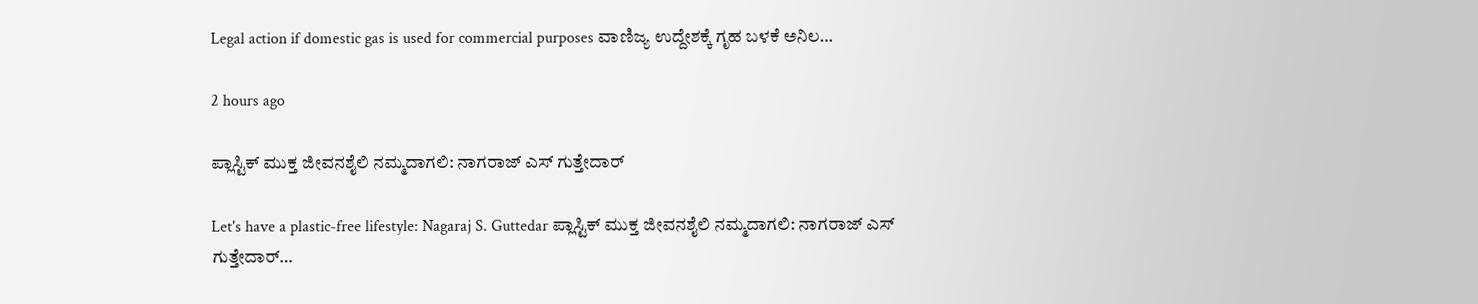Legal action if domestic gas is used for commercial purposes ವಾಣಿಜ್ಯ ಉದ್ದೇಶಕ್ಕೆ ಗೃಹ ಬಳಕೆ ಅನಿಲ…

2 hours ago

ಪ್ಲಾಸ್ಟಿಕ್ ಮುಕ್ತ ಜೀವನಶೈಲಿ ನಮ್ಮದಾಗಲಿ: ನಾಗರಾಜ್ ಎಸ್ ಗುತ್ತೇದಾರ್

Let's have a plastic-free lifestyle: Nagaraj S. Guttedar ಪ್ಲಾಸ್ಟಿಕ್ ಮುಕ್ತ ಜೀವನಶೈಲಿ ನಮ್ಮದಾಗಲಿ: ನಾಗರಾಜ್ ಎಸ್ ಗುತ್ತೇದಾರ್…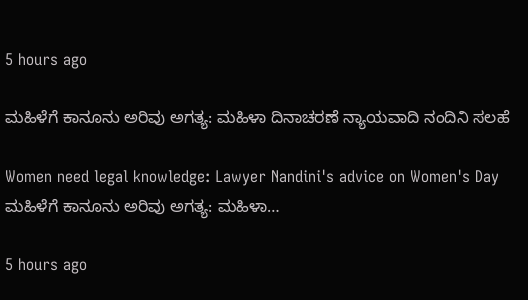5 hours ago

ಮಹಿಳೆಗೆ ಕಾನೂನು ಅರಿವು ಅಗತ್ಯ: ಮಹಿಳಾ ದಿನಾಚರಣೆ ನ್ಯಾಯವಾದಿ ನಂದಿನಿ ಸಲಹೆ

Women need legal knowledge: Lawyer Nandini's advice on Women's Day ಮಹಿಳೆಗೆ ಕಾನೂನು ಅರಿವು ಅಗತ್ಯ: ಮಹಿಳಾ…

5 hours ago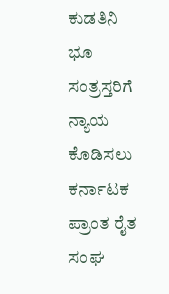ಕುಡತಿನಿ ಭೂ ಸಂತ್ರಸ್ತರಿಗೆ ನ್ಯಾಯ ಕೊಡಿಸಲು ಕರ್ನಾಟಕ ಪ್ರಾಂತ ರೈತ ಸಂಘ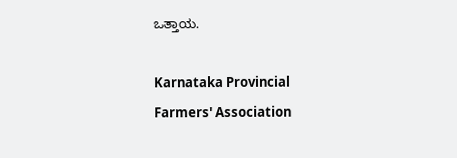ಒತ್ತಾಯ.

Karnataka Provincial Farmers' Association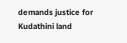demands justice for Kudathini land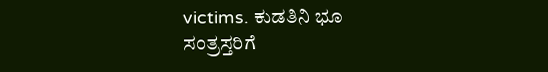victims. ಕುಡತಿನಿ ಭೂ ಸಂತ್ರಸ್ತರಿಗೆ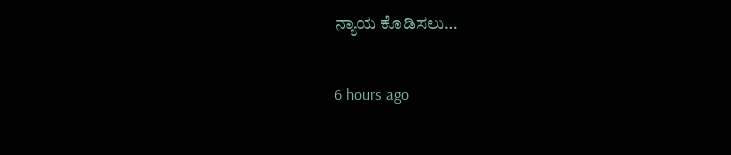ನ್ಯಾಯ ಕೊಡಿಸಲು…

6 hours ago